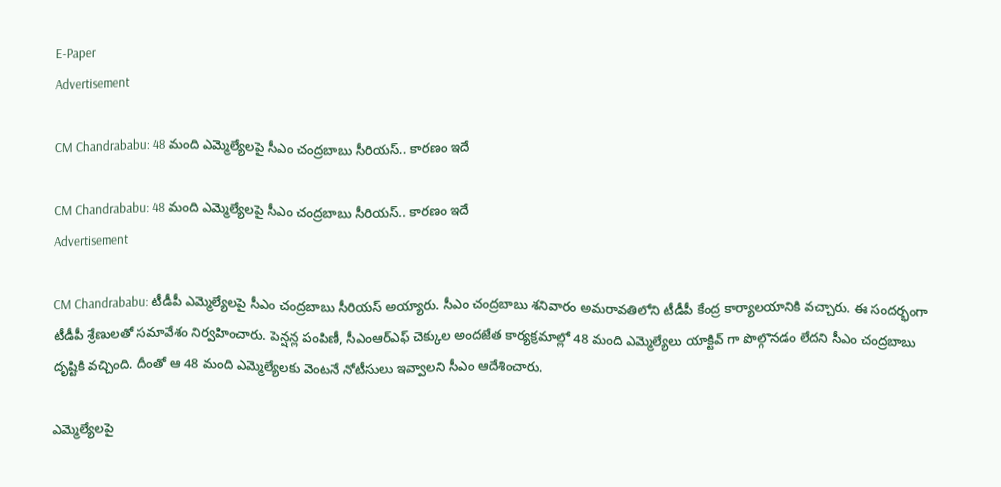E-Paper
Advertisement

CM Chandrababu: 48 మంది ఎమ్మెల్యేలపై సీఎం చంద్రబాబు సీరియస్.. కారణం ఇదే

CM Chandrababu: 48 మంది ఎమ్మెల్యేలపై సీఎం చంద్రబాబు సీరియస్.. కారణం ఇదే
Advertisement

CM Chandrababu: టీడీపీ ఎమ్మెల్యేలపై సీఎం చంద్రబాబు సీరియస్ అయ్యారు. సీఎం చంద్రబాబు శనివారం అమరావతిలోని టీడీపీ కేంద్ర కార్యాలయానికి వచ్చారు. ఈ సందర్భంగా టీడీపీ శ్రేణులతో సమావేశం నిర్వహించారు. పెన్షన్ల పంపిణీ, సీఎంఆర్‌ఎఫ్ చెక్కుల అందజేత కార్యక్రమాల్లో 48 మంది ఎమ్మెల్యేలు యాక్టివ్ గా పొల్గొనడం లేదని సీఎం చంద్రబాబు దృష్టికి వచ్చింది. దీంతో ఆ 48 మంది ఎమ్మెల్యేలకు వెంటనే నోటీసులు ఇవ్వాలని సీఎం ఆదేశించారు.

ఎమ్మెల్యేలపై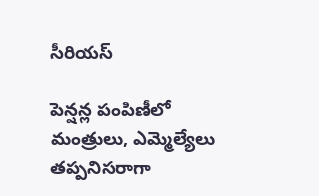సీరియస్

పెన్షన్ల పంపిణీలో మంత్రులు, ఎమ్మెల్యేలు తప్పనిసరాగా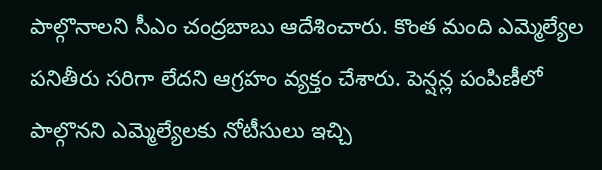పాల్గొనాలని సీఎం చంద్రబాబు ఆదేశించారు. కొంత మంది ఎమ్మెల్యేల పనితీరు సరిగా లేదని ఆగ్రహం వ్యక్తం చేశారు. పెన్షన్ల పంపిణీలో పాల్గొనని ఎమ్మెల్యేలకు నోటీసులు ఇచ్చి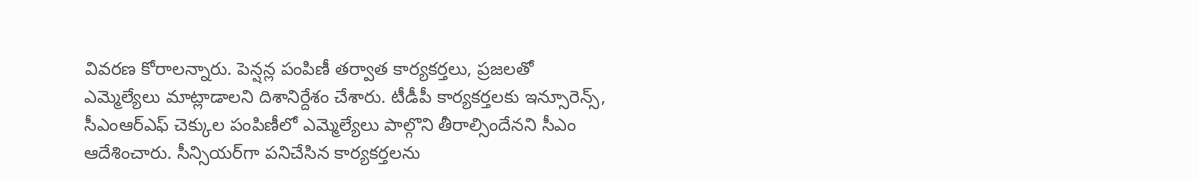వివరణ కోరాలన్నారు. పెన్షన్ల పంపిణీ తర్వాత కార్యకర్తలు, ప్రజలతో ఎమ్మెల్యేలు మాట్లాడాలని దిశానిర్దేశం చేశారు. టీడీపీ కార్యకర్తలకు ఇన్సూరెన్స్, సీఎంఆర్‌ఎఫ్‌ చెక్కుల పంపిణీలో ఎమ్మెల్యేలు పాల్గొని తీరాల్సిందేనని సీఎం ఆదేశించారు. సీన్సియర్‌గా పనిచేసిన కార్యకర్తలను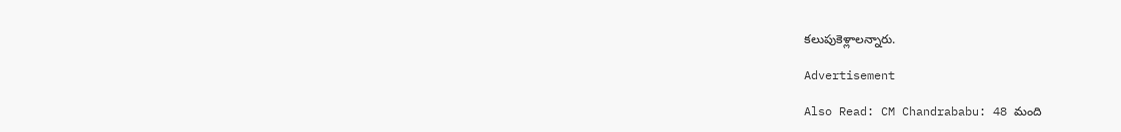కలుపుకెళ్లాలన్నారు.

Advertisement

Also Read: CM Chandrababu: 48 మంది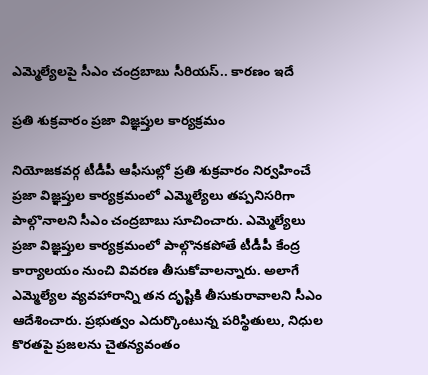ఎమ్మెల్యేలపై సీఎం చంద్రబాబు సీరియస్.. కారణం ఇదే

ప్రతి శుక్రవారం ప్రజా విజ్ఞప్తుల కార్యక్రమం

నియోజకవర్గ టీడీపీ ఆఫీసుల్లో ప్రతి శుక్రవారం నిర్వహించే ప్రజా విజ్ఞప్తుల కార్యక్రమంలో ఎమ్మెల్యేలు తప్పనిసరిగా పాల్గొనాలని సీఎం చంద్రబాబు సూచించారు. ఎమ్మెల్యేలు ప్రజా విజ్ఞప్తుల కార్యక్రమంలో పాల్గొనకపోతే టీడీపీ కేంద్ర కార్యాలయం నుంచి వివరణ తీసుకోవాలన్నారు. అలాగే ఎమ్మెల్యేల వ్యవహారాన్ని తన దృష్టికి తీసుకురావాలని సీఎం ఆదేశించారు. ప్రభుత్వం ఎదుర్కొంటున్న పరిస్థితులు, నిధుల కొరతపై ప్రజలను చైతన్యవంతం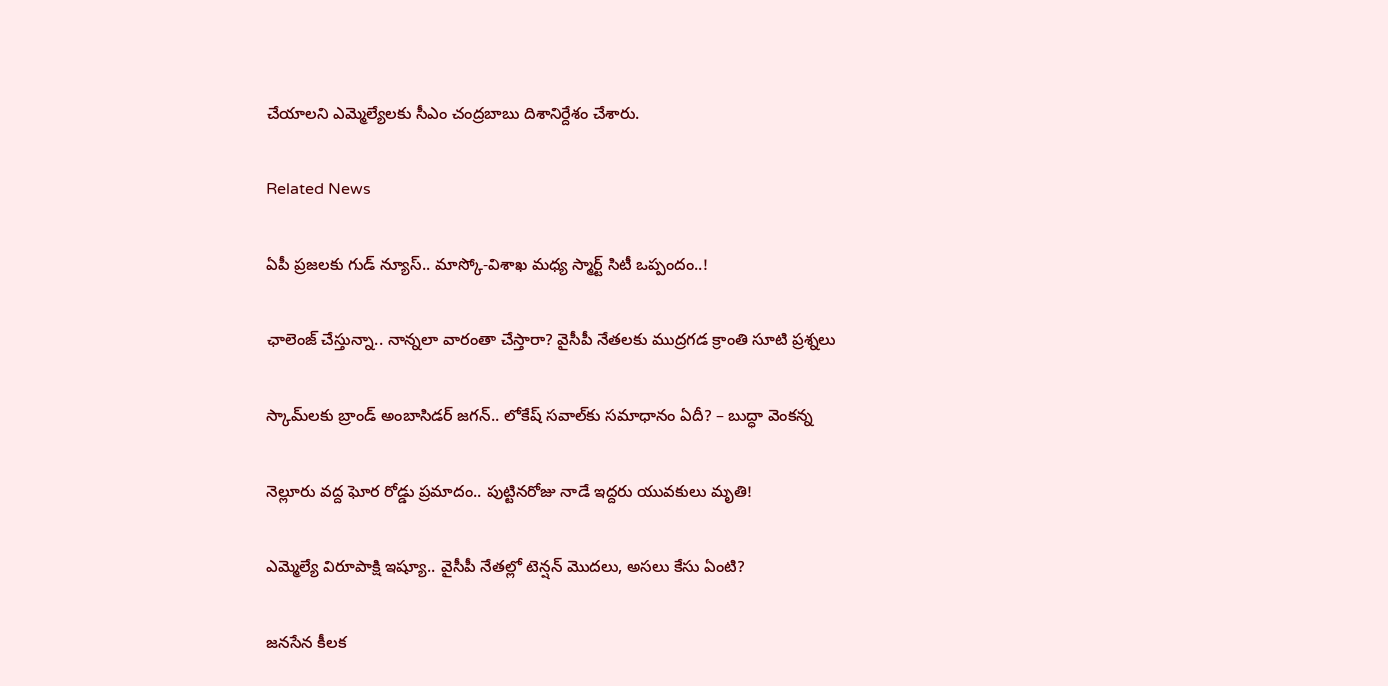చేయాలని ఎమ్మెల్యేలకు సీఎం చంద్రబాబు దిశానిర్దేశం చేశారు.

Related News

ఏపీ ప్రజలకు గుడ్ న్యూస్.. మాస్కో-విశాఖ మధ్య స్మార్ట్ సిటీ ఒప్పందం..!

ఛాలెంజ్ చేస్తున్నా.. నాన్నలా వారంతా చేస్తారా? వైసీపీ నేతలకు ముద్రగడ క్రాంతి సూటి ప్రశ్నలు

స్కామ్‌లకు బ్రాండ్ అంబాసిడర్ జగన్.. లోకేష్ సవాల్‌కు సమాధానం ఏదీ? – బుద్ధా వెంకన్న

నెల్లూరు వద్ద ఘోర రోడ్డు ప్రమాదం.. పుట్టినరోజు నాడే ఇద్దరు యువకులు మృతి!

ఎమ్మెల్యే విరూపాక్షి ఇష్యూ.. వైసీపీ నేతల్లో టెన్షన్ మొదలు, అసలు కేసు ఏంటి?

జనసేన కీలక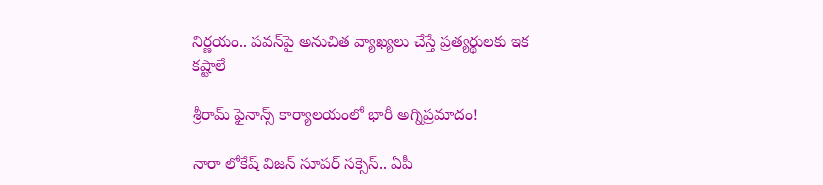నిర్ణయం.. పవన్‌పై అనుచిత వ్యాఖ్యలు చేస్తే ప్రత్యర్థులకు ఇక కష్టాలే

శ్రీరామ్ ఫైనాన్స్ కార్యాలయంలో భారీ అగ్నిప్రమాదం!

నారా లోకేష్ విజన్ సూపర్ సక్సెస్.. ఏపీ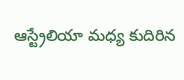ఆస్ట్రేలియా మధ్య కుదిరిన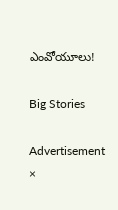ఎంవోయూలు!

Big Stories

Advertisement
×